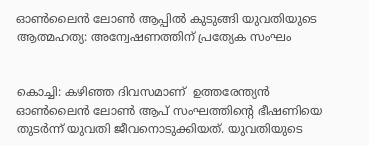ഓൺലൈൻ ലോൺ ആപ്പിൽ കുടുങ്ങി യുവതിയുടെ ആത്മഹത്യ: അന്വേഷണത്തിന് പ്രത്യേക സംഘം


കൊച്ചി: കഴിഞ്ഞ ദിവസമാണ്  ഉത്തരേന്ത്യൻ ഓൺലൈൻ ലോൺ ആപ് സംഘത്തിന്റെ ഭീഷണിയെ തുടർന്ന് യുവതി ജീവനൊടുക്കിയത്. യുവതിയുടെ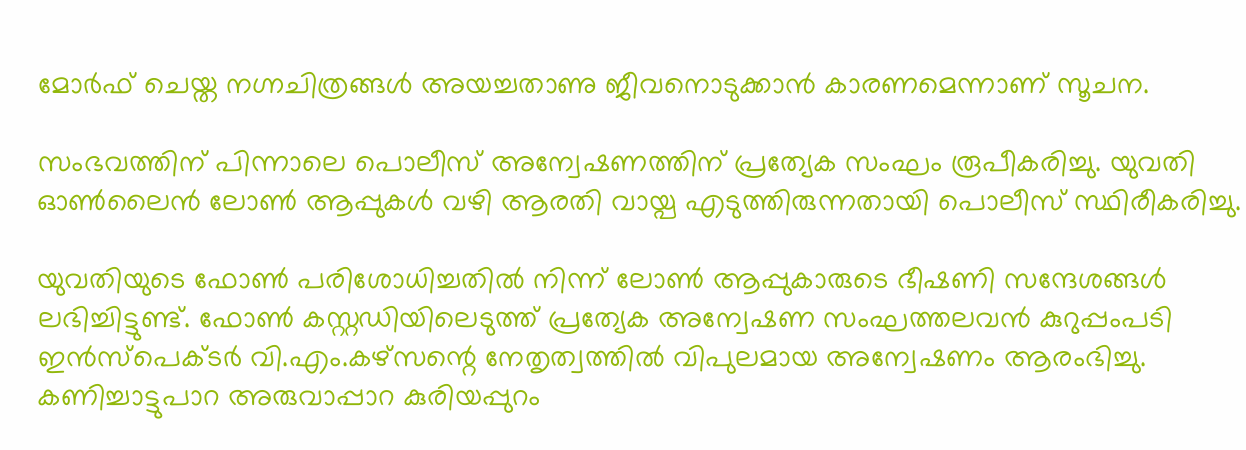മോർഫ് ചെയ്ത നഗ്നചിത്രങ്ങൾ അയച്ചതാണു ജീവനൊടുക്കാൻ കാരണമെന്നാണ് സൂചന.

സംഭവത്തിന് പിന്നാലെ പൊലീസ് അന്വേഷണത്തിന് പ്രത്യേക സംഘം രൂപീകരിച്ചു. യുവതി ഓൺലൈൻ ലോൺ ആപ്പുകൾ വഴി ആരതി വായ്പ എടുത്തിരുന്നതായി പൊലീസ് സ്ഥിരീകരിച്ചു.

യുവതിയുടെ ഫോൺ പരിശോധിച്ചതിൽ നിന്ന് ലോൺ ആപ്പുകാരുടെ ഭീഷണി സന്ദേശങ്ങൾ ലഭിച്ചിട്ടുണ്ട്. ഫോൺ കസ്റ്റഡിയിലെടുത്ത് പ്രത്യേക അന്വേഷണ സംഘത്തലവൻ കുറുപ്പംപടി ഇൻസ്പെക്ടർ വി.എം.കഴ്സന്റെ നേതൃത്വത്തിൽ വിപുലമായ അന്വേഷണം ആരംഭിച്ചു.  കണിച്ചാട്ടുപാറ അരുവാപ്പാറ കുരിയപ്പുറം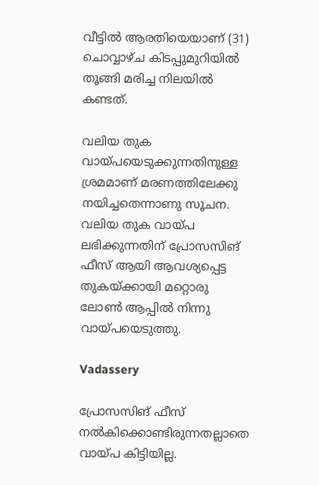വീട്ടിൽ ആരതിയെയാണ് (31) ചൊവ്വാഴ്ച കിടപ്പുമുറിയിൽ തൂങ്ങി മരിച്ച നിലയിൽ കണ്ടത്.

വലിയ തുക വായ്പയെടുക്കുന്നതിനുള്ള ശ്രമമാണ് മരണത്തിലേക്കു നയിച്ചതെന്നാണു സൂചന. വലിയ തുക വായ്പ ലഭിക്കുന്നതിന് പ്രോസസിങ് ഫീസ് ആയി ആവശ്യപ്പെട്ട തുകയ്ക്കായി മറ്റൊരു ലോൺ ആപ്പിൽ നിന്നു വായ്പയെടുത്തു.

Vadassery

പ്രോസസിങ് ഫീസ് നൽകിക്കൊണ്ടിരുന്നതല്ലാതെ വായ്പ കിട്ടിയില്ല.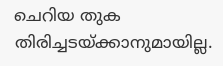ചെറിയ തുക തിരിച്ചടയ്ക്കാനുമായില്ല.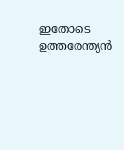ഇതോടെ ഉത്തരേന്ത്യൻ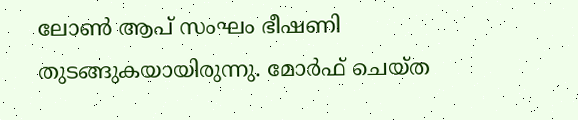ലോൺ ആപ് സംഘം ഭീഷണി തുടങ്ങുകയായിരുന്നു. മോർഫ് ചെയ്ത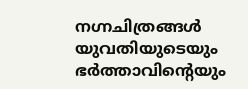നഗ്നചിത്രങ്ങൾ യുവതിയുടെയും ഭർത്താവിന്റെയും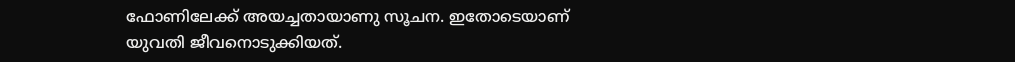ഫോണിലേക്ക് അയച്ചതായാണു സൂചന. ഇതോടെയാണ് യുവതി ജീവനൊടുക്കിയത്.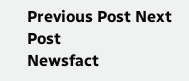Previous Post Next Post
Newsfact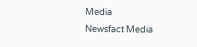Media
Newsfact Media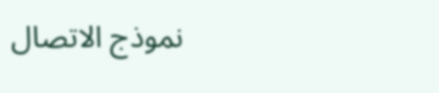نموذج الاتصال